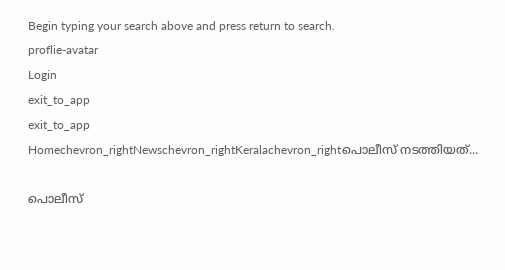Begin typing your search above and press return to search.
proflie-avatar
Login
exit_to_app
exit_to_app
Homechevron_rightNewschevron_rightKeralachevron_rightപൊലീസ് നടത്തിയത്...

പൊലീസ്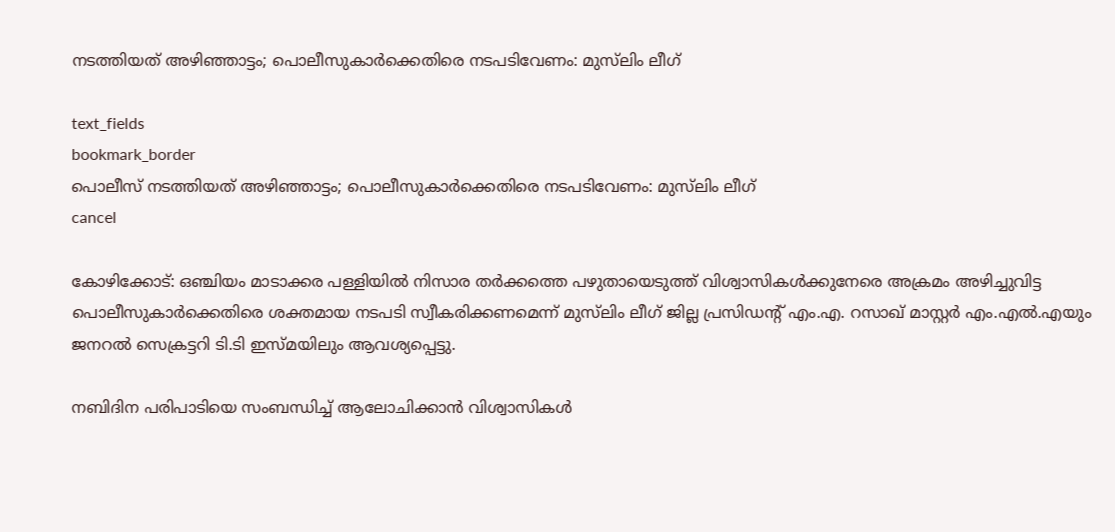നടത്തിയത് അഴിഞ്ഞാട്ടം; പൊലീസുകാര്‍ക്കെതിരെ നടപടിവേണം: മുസ്‍ലിം ലീഗ്

text_fields
bookmark_border
പൊലീസ് നടത്തിയത് അഴിഞ്ഞാട്ടം; പൊലീസുകാര്‍ക്കെതിരെ നടപടിവേണം: മുസ്‍ലിം ലീഗ്
cancel

കോഴിക്കോട്: ഒഞ്ചിയം മാടാക്കര പള്ളിയില്‍ നിസാര തര്‍ക്കത്തെ പഴുതായെടുത്ത് വിശ്വാസികള്‍ക്കുനേരെ അക്രമം അഴിച്ചുവിട്ട പൊലീസുകാര്‍ക്കെതിരെ ശക്തമായ നടപടി സ്വീകരിക്കണമെന്ന് മുസ്‍ലിം ലീഗ് ജില്ല പ്രസിഡന്റ് എം.എ. റസാഖ് മാസ്റ്റര്‍ എം.എല്‍.എയും ജനറല്‍ സെക്രട്ടറി ടി.ടി ഇസ്മയിലും ആവശ്യപ്പെട്ടു.

നബിദിന പരിപാടിയെ സംബന്ധിച്ച് ആലോചിക്കാന്‍ വിശ്വാസികള്‍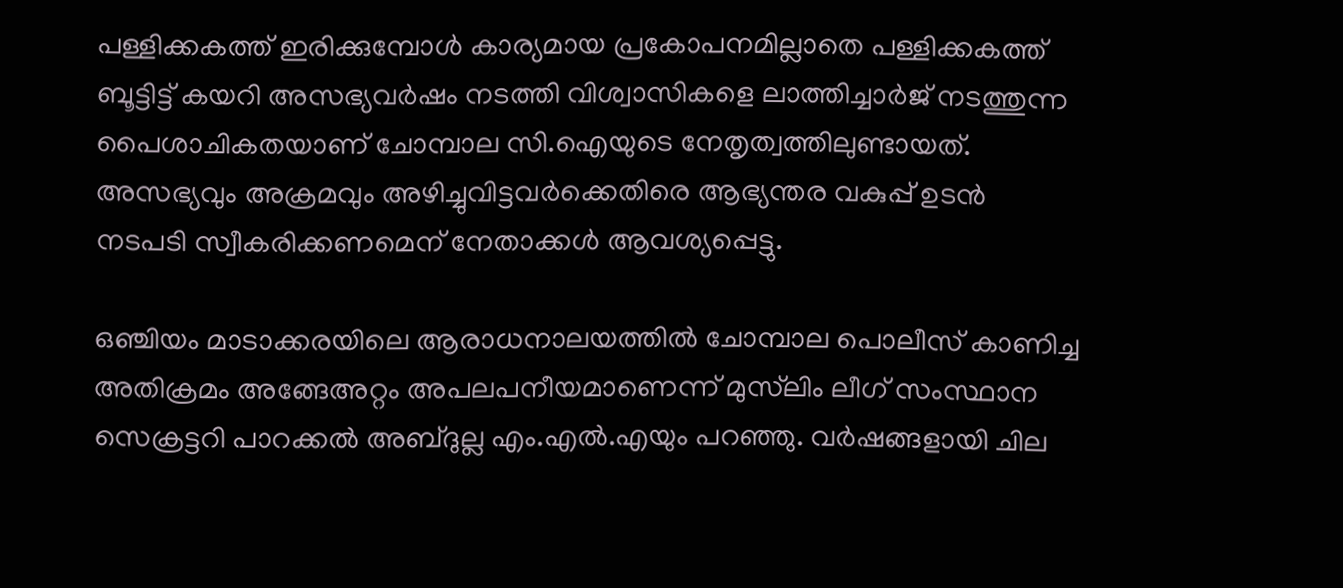പള്ളിക്കകത്ത് ഇരിക്കുമ്പോള്‍ കാര്യമായ പ്രകോപനമില്ലാതെ പള്ളിക്കകത്ത് ബൂട്ടിട്ട് കയറി അസഭ്യവര്‍ഷം നടത്തി വിശ്വാസികളെ ലാത്തിച്ചാർജ് നടത്തുന്ന പൈശാചികതയാണ് ചോമ്പാല സി.ഐയുടെ നേതൃത്വത്തിലുണ്ടായത്. അസഭ്യവും അക്രമവും അഴിച്ചുവിട്ടവര്‍ക്കെതിരെ ആഭ്യന്തര വകുപ്പ് ഉടന്‍ നടപടി സ്വീകരിക്കണമെന് നേതാക്കള്‍ ആവശ്യപ്പെട്ടു.

ഒഞ്ചിയം മാടാക്കരയിലെ ആരാധനാലയത്തില്‍ ചോമ്പാല പൊലീസ് കാണിച്ച അതിക്രമം അങ്ങേഅറ്റം അപലപനീയമാണെന്ന് മുസ്‍ലിം ലീഗ് സംസ്ഥാന സെക്രട്ടറി പാറക്കല്‍ അബ്ദുല്ല എം.എല്‍.എയും പറഞ്ഞു. വര്‍ഷങ്ങളായി ചില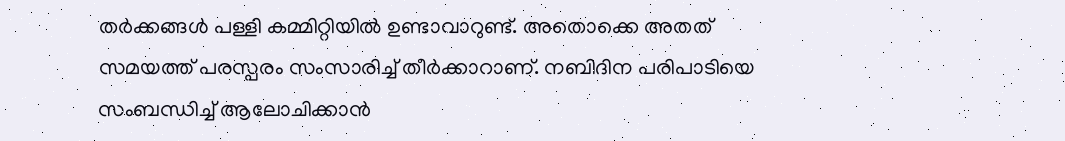തര്‍ക്കങ്ങള്‍ പള്ളി കമ്മിറ്റിയില്‍ ഉണ്ടാവാറുണ്ട്. അതൊക്കെ അതത് സമയത്ത് പരസ്പരം സംസാരിച്ച് തീര്‍ക്കാറാണ്. നബിദിന പരിപാടിയെ സംബന്ധിച്ച് ആലോചിക്കാന്‍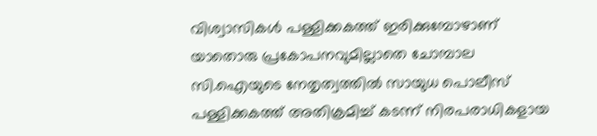വിശ്വാസികള്‍ പള്ളിക്കകത്ത് ഇരിക്കുമ്പോഴാണ് യാതൊരു പ്രകോപനവുമില്ലാതെ ചോമ്പാല സി.ഐയുടെ നേതൃത്വത്തില്‍ സായുധ പൊലീസ് പള്ളിക്കകത്ത് അതിക്രമിച്ച് കടന്ന് നിരപരാധികളായ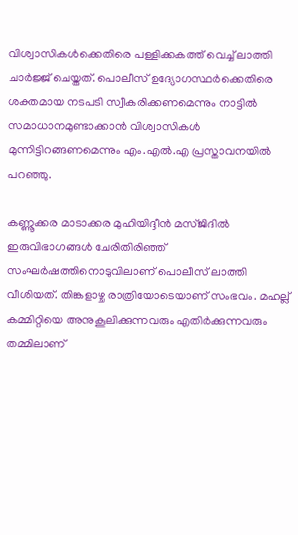വിശ്വാസികള്‍ക്കെതിരെ പള്ളിക്കകത്ത് വെച്ച് ലാത്തി ചാര്‍ജ്ജ് ചെയ്തത്. പൊലീസ് ഉദ്യോഗസ്ഥര്‍ക്കെതിരെ ശക്തമായ നടപടി സ്വീകരിക്കണമെന്നും നാട്ടില്‍ സമാധാനമുണ്ടാക്കാന്‍ വിശ്വാസികൾ മുന്നിട്ടിറങ്ങണമെന്നും എം.എൽ.എ പ്രസ്താവനയില്‍ പറഞ്ഞു.

കണ്ണൂക്കര മാടാക്കര മുഹിയിദ്ദീൻ മസ്ജിദിൽ ഇരുവിഭാഗങ്ങൾ ചേരിതിരിഞ്ഞ് സംഘർഷത്തിനൊടുവിലാണ് പൊലീസ് ലാത്തി വീശിയത്. തിങ്കളാഴ്ച രാത്രിയോടെയാണ് സംഭവം. മഹല്ല് കമ്മിറ്റിയെ അനുകൂലിക്കുന്നവരും എതിർക്കുന്നവരും തമ്മിലാണ്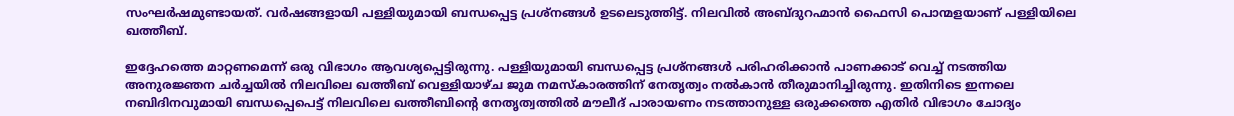സംഘർഷമുണ്ടായത്. വർഷങ്ങളായി പള്ളിയുമായി ബന്ധപ്പെട്ട പ്രശ്നങ്ങൾ ഉടലെടുത്തിട്ട്. നിലവിൽ അബ്ദുറഹ്മാൻ ഫൈസി പൊന്മളയാണ് പള്ളിയിലെ ഖത്തീബ്.

ഇദ്ദേഹത്തെ മാറ്റണമെന്ന് ഒരു വിഭാഗം ആവശ്യപ്പെട്ടിരുന്നു. പള്ളിയുമായി ബന്ധപ്പെട്ട പ്രശ്നങ്ങൾ പരിഹരിക്കാൻ പാണക്കാട് വെച്ച് നടത്തിയ അനുരജ്ഞന ചർച്ചയിൽ നിലവിലെ ഖത്തീബ് വെള്ളിയാഴ്ച ജുമ നമസ്കാരത്തിന് നേതൃത്വം നൽകാൻ തീരുമാനിച്ചിരുന്നു. ഇതിനിടെ ഇന്നലെ നബിദിനവുമായി ബന്ധപ്പെപെട്ട് നിലവിലെ ഖത്തീബിന്റെ നേതൃത്വത്തിൽ മൗലീദ് പാരായണം നടത്താനുള്ള ഒരുക്കത്തെ എതിർ വിഭാഗം ചോദ്യം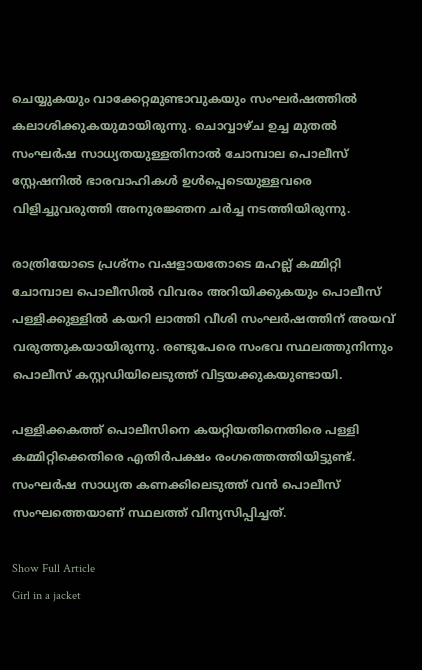ചെയ്യുകയും വാക്കേറ്റമുണ്ടാവുകയും സംഘർഷത്തിൽ കലാശിക്കുകയുമായിരുന്നു. ചൊവ്വാഴ്ച ഉച്ച മുതൽ സംഘർഷ സാധ്യതയുള്ളതിനാൽ ചോമ്പാല പൊലീസ് സ്റ്റേഷനിൽ ഭാരവാഹികൾ ഉൾപ്പെടെയുള്ളവരെ വിളിച്ചുവരുത്തി അനുരജ്ഞന ചർച്ച നടത്തിയിരുന്നു.

രാത്രിയോടെ പ്രശ്നം വഷളായതോടെ മഹല്ല് കമ്മിറ്റി ചോമ്പാല പൊലീസിൽ വിവരം അറിയിക്കുകയും പൊലീസ് പള്ളിക്കുള്ളിൽ കയറി ലാത്തി വീശി സംഘർഷത്തിന് അയവ് വരുത്തുകയായിരുന്നു. രണ്ടുപേരെ സംഭവ സ്ഥലത്തുനിന്നും പൊലീസ് കസ്റ്റഡിയിലെടുത്ത് വിട്ടയക്കുകയുണ്ടായി.

പള്ളിക്കകത്ത് പൊലീസിനെ കയറ്റിയതിനെതിരെ പള്ളി കമ്മിറ്റിക്കെതിരെ എതിർപക്ഷം രംഗത്തെത്തിയിട്ടുണ്ട്. സംഘർഷ സാധ്യത കണക്കിലെടുത്ത് വൻ പൊലീസ് സംഘത്തെയാണ് സ്ഥലത്ത് വിന്യസിപ്പിച്ചത്.

Show Full Article
Girl in a jacket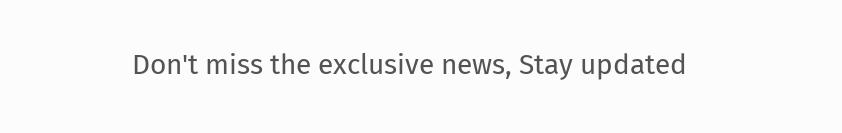Don't miss the exclusive news, Stay updated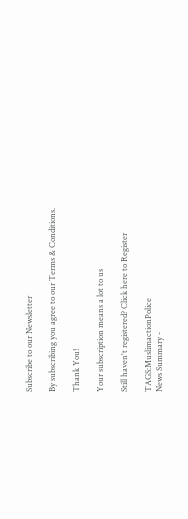Subscribe to our Newsletter

By subscribing you agree to our Terms & Conditions.

Thank You!

Your subscription means a lot to us

Still haven't registered? Click here to Register

TAGS:MuslimactionPolice
News Summary -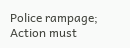Police rampage; Action must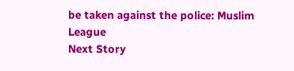be taken against the police: Muslim League
Next Story